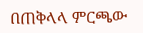በጠቅላላ ምርጫው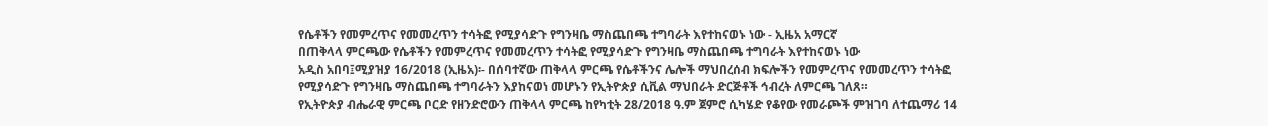የሴቶችን የመምረጥና የመመረጥን ተሳትፎ የሚያሳድጉ የግንዛቤ ማስጨበጫ ተግባራት እየተከናወኑ ነው - ኢዜአ አማርኛ
በጠቅላላ ምርጫው የሴቶችን የመምረጥና የመመረጥን ተሳትፎ የሚያሳድጉ የግንዛቤ ማስጨበጫ ተግባራት እየተከናወኑ ነው
አዲስ አበባ፤ሚያዝያ 16/2018 (ኢዜአ)፡- በሰባተኛው ጠቅላላ ምርጫ የሴቶችንና ሌሎች ማህበረሰብ ክፍሎችን የመምረጥና የመመረጥን ተሳትፎ የሚያሳድጉ የግንዛቤ ማስጨበጫ ተግባራትን እያከናወነ መሆኑን የኢትዮጵያ ሲቪል ማህበራት ድርጅቶች ኅብረት ለምርጫ ገለጸ።
የኢትዮጵያ ብሔራዊ ምርጫ ቦርድ የዘንድሮውን ጠቅላላ ምርጫ ከየካቲት 28/2018 ዓ.ም ጀምሮ ሲካሄድ የቆየው የመራጮች ምዝገባ ለተጨማሪ 14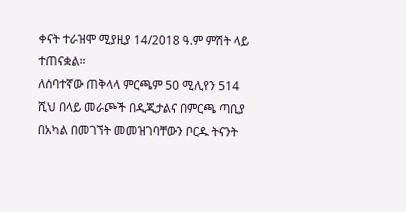ቀናት ተራዝሞ ሚያዚያ 14/2018 ዓ.ም ምሽት ላይ ተጠናቋል።
ለሰባተኛው ጠቅላላ ምርጫም 50 ሚሊየን 514 ሺህ በላይ መራጮች በዲጂታልና በምርጫ ጣቢያ በአካል በመገኘት መመዝገባቸውን ቦርዱ ትናንት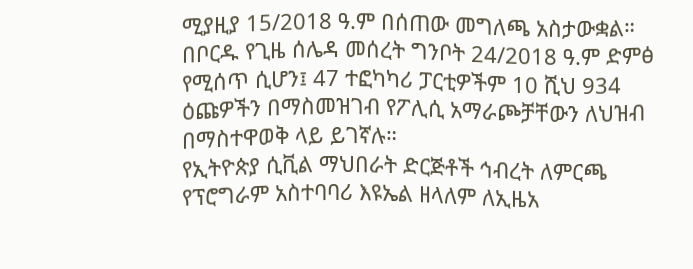ሚያዚያ 15/2018 ዓ.ም በሰጠው መግለጫ አስታውቋል።
በቦርዱ የጊዜ ሰሌዳ መሰረት ግንቦት 24/2018 ዓ.ም ድምፅ የሚሰጥ ሲሆን፤ 47 ተፎካካሪ ፓርቲዎችም 10 ሺህ 934 ዕጩዎችን በማስመዝገብ የፖሊሲ አማራጮቻቸውን ለህዝብ በማስተዋወቅ ላይ ይገኛሉ።
የኢትዮጵያ ሲቪል ማህበራት ድርጅቶች ኅብረት ለምርጫ የፕሮግራም አስተባባሪ እዩኤል ዘላለም ለኢዜአ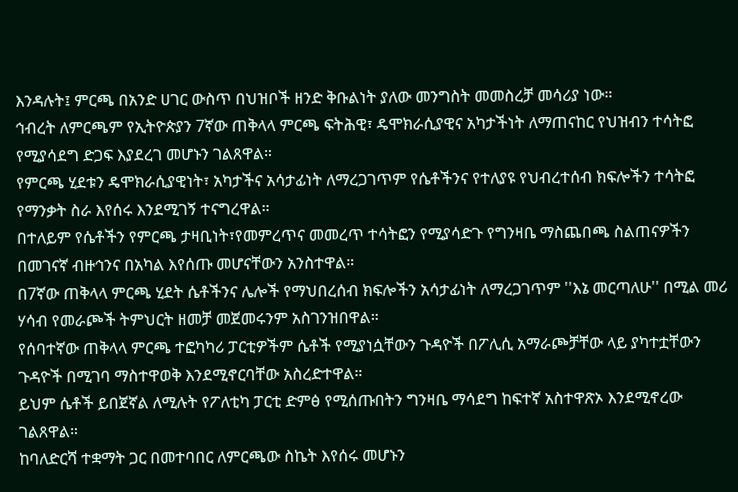እንዳሉት፤ ምርጫ በአንድ ሀገር ውስጥ በህዝቦች ዘንድ ቅቡልነት ያለው መንግስት መመስረቻ መሳሪያ ነው።
ኅብረት ለምርጫም የኢትዮጵያን 7ኛው ጠቅላላ ምርጫ ፍትሕዊ፣ ዴሞክራሲያዊና አካታችነት ለማጠናከር የህዝብን ተሳትፎ የሚያሳደግ ድጋፍ እያደረገ መሆኑን ገልጸዋል።
የምርጫ ሂደቱን ዴሞክራሲያዊነት፣ አካታችና አሳታፊነት ለማረጋገጥም የሴቶችንና የተለያዩ የህብረተሰብ ክፍሎችን ተሳትፎ የማንቃት ስራ እየሰሩ እንደሚገኝ ተናግረዋል።
በተለይም የሴቶችን የምርጫ ታዛቢነት፣የመምረጥና መመረጥ ተሳትፎን የሚያሳድጉ የግንዛቤ ማስጨበጫ ስልጠናዎችን በመገናኛ ብዙኅንና በአካል እየሰጡ መሆናቸውን አንስተዋል።
በ7ኛው ጠቅላላ ምርጫ ሂደት ሴቶችንና ሌሎች የማህበረሰብ ክፍሎችን አሳታፊነት ለማረጋገጥም ''እኔ መርጣለሁ'' በሚል መሪ ሃሳብ የመራጮች ትምህርት ዘመቻ መጀመሩንም አስገንዝበዋል።
የሰባተኛው ጠቅላላ ምርጫ ተፎካካሪ ፓርቲዎችም ሴቶች የሚያነሷቸውን ጉዳዮች በፖሊሲ አማራጮቻቸው ላይ ያካተቷቸውን ጉዳዮች በሚገባ ማስተዋወቅ እንደሚኖርባቸው አስረድተዋል።
ይህም ሴቶች ይበጀኛል ለሚሉት የፖለቲካ ፓርቲ ድምፅ የሚሰጡበትን ግንዛቤ ማሳደግ ከፍተኛ አስተዋጽኦ እንደሚኖረው ገልጸዋል።
ከባለድርሻ ተቋማት ጋር በመተባበር ለምርጫው ስኬት እየሰሩ መሆኑን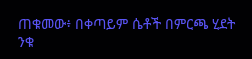ጠቁመው፥ በቀጣይም ሴቶች በምርጫ ሂደት ንቁ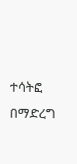ተሳትፎ በማድረግ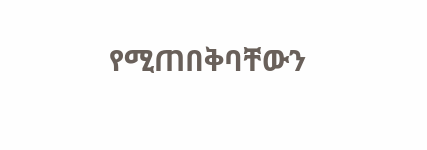የሚጠበቅባቸውን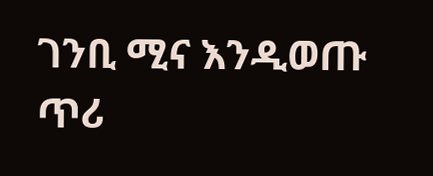ገንቢ ሚና እንዲወጡ ጥሪ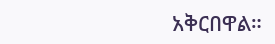አቅርበዋል።